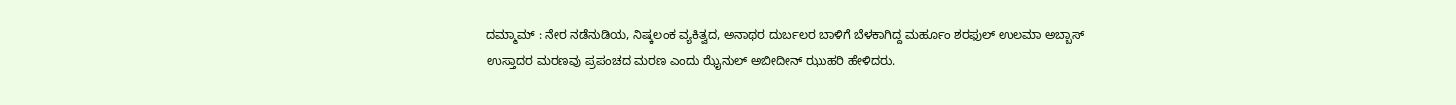ದಮ್ಮಾಮ್ : ನೇರ ನಡೆನುಡಿಯ, ನಿಷ್ಕಲಂಕ ವ್ಯಕಿತ್ವದ, ಅನಾಥರ ದುರ್ಬಲರ ಬಾಳಿಗೆ ಬೆಳಕಾಗಿದ್ದ ಮರ್ಹೂಂ ಶರಫುಲ್ ಉಲಮಾ ಅಬ್ಬಾಸ್ ಉಸ್ತಾದರ ಮರಣವು ಪ್ರಪಂಚದ ಮರಣ ಎಂದು ಝೈನುಲ್ ಅಬೀದೀನ್ ಝುಹರಿ ಹೇಳಿದರು.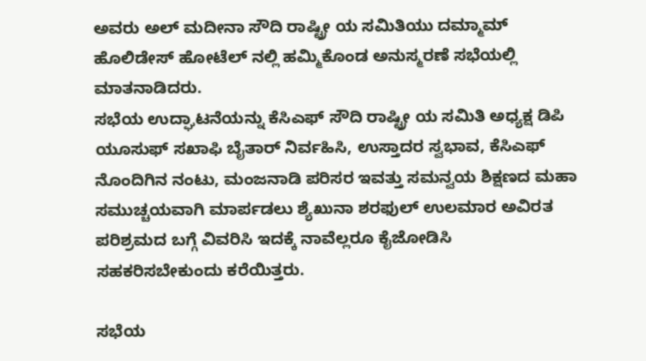ಅವರು ಅಲ್ ಮದೀನಾ ಸೌದಿ ರಾಷ್ಟ್ರೀ ಯ ಸಮಿತಿಯು ದಮ್ಮಾಮ್ ಹೊಲಿಡೇಸ್ ಹೋಟೆಲ್ ನಲ್ಲಿ ಹಮ್ಮಿಕೊಂಡ ಅನುಸ್ಮರಣೆ ಸಭೆಯಲ್ಲಿ ಮಾತನಾಡಿದರು.
ಸಭೆಯ ಉದ್ಘಾಟನೆಯನ್ನು ಕೆಸಿಎಫ್ ಸೌದಿ ರಾಷ್ಟ್ರೀ ಯ ಸಮಿತಿ ಅಧ್ಯಕ್ಷ ಡಿಪಿ ಯೂಸುಫ್ ಸಖಾಫಿ ಬೈತಾರ್ ನಿರ್ವಹಿಸಿ, ಉಸ್ತಾದರ ಸ್ವಭಾವ, ಕೆಸಿಎಫ್ ನೊಂದಿಗಿನ ನಂಟು, ಮಂಜನಾಡಿ ಪರಿಸರ ಇವತ್ತು ಸಮನ್ವಯ ಶಿಕ್ಷಣದ ಮಹಾ ಸಮುಚ್ಚಯವಾಗಿ ಮಾರ್ಪಡಲು ಶ್ಯೆಖುನಾ ಶರಫುಲ್ ಉಲಮಾರ ಅವಿರತ ಪರಿಶ್ರಮದ ಬಗ್ಗೆ ವಿವರಿಸಿ ಇದಕ್ಕೆ ನಾವೆಲ್ಲರೂ ಕೈಜೋಡಿಸಿ ಸಹಕರಿಸಬೇಕುಂದು ಕರೆಯಿತ್ತರು.

ಸಭೆಯ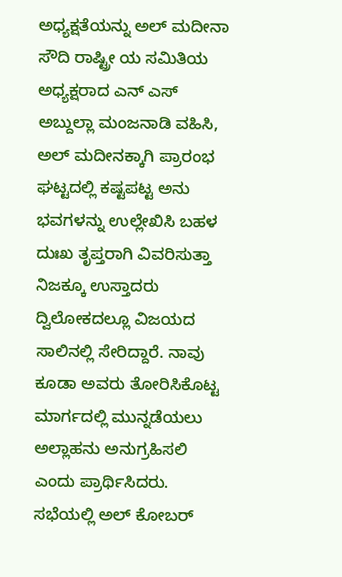ಅಧ್ಯಕ್ಷತೆಯನ್ನು ಅಲ್ ಮದೀನಾ ಸೌದಿ ರಾಷ್ಟ್ರೀ ಯ ಸಮಿತಿಯ ಅಧ್ಯಕ್ಷರಾದ ಎನ್ ಎಸ್ ಅಬ್ದುಲ್ಲಾ ಮಂಜನಾಡಿ ವಹಿಸಿ, ಅಲ್ ಮದೀನಕ್ಕಾಗಿ ಪ್ರಾರಂಭ ಘಟ್ಟದಲ್ಲಿ ಕಷ್ಟಪಟ್ಟ ಅನು ಭವಗಳನ್ನು ಉಲ್ಲೇಖಿಸಿ ಬಹಳ ದುಃಖ ತೃಪ್ತರಾಗಿ ವಿವರಿಸುತ್ತಾ ನಿಜಕ್ಕೂ ಉಸ್ತಾದರು ದ್ವಿಲೋಕದಲ್ಲೂ ವಿಜಯದ ಸಾಲಿನಲ್ಲಿ ಸೇರಿದ್ದಾರೆ. ನಾವು ಕೂಡಾ ಅವರು ತೋರಿಸಿಕೊಟ್ಟ ಮಾರ್ಗದಲ್ಲಿ ಮುನ್ನಡೆಯಲು ಅಲ್ಲಾಹನು ಅನುಗ್ರಹಿಸಲಿ ಎಂದು ಪ್ರಾರ್ಥಿಸಿದರು.
ಸಭೆಯಲ್ಲಿ ಅಲ್ ಕೋಬರ್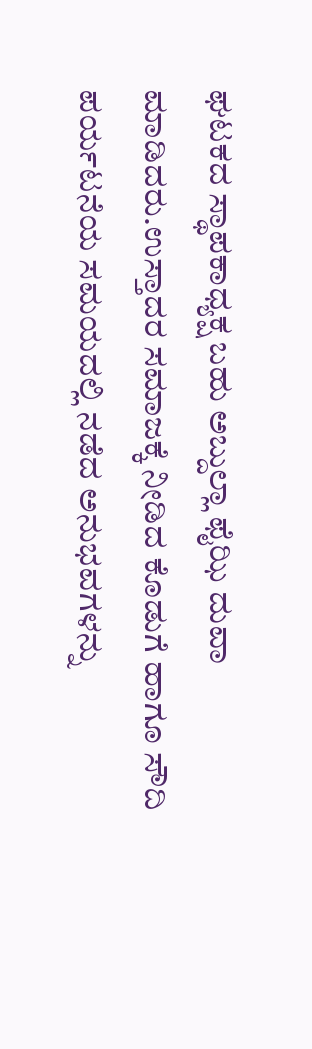ಘಟಕದ ಸ್ಥಾಪಕಾಧ್ಯಕ್ಷ ಬಹು ಅಬ್ದುಲ್ಲಾ ಫೈಝಿ ದುವಾ ಮಾಡಿದರು.ಉಸ್ತಾದರ ಸಮಾಜಕ್ಕೆ ನೀಡಿದ ಕೊಡುಗೆ ಹಾಗೂ ಸೌದಿ ಪರ್ಯಟನೆಯ ಸಮಯದಲ್ಲಿ ನಡೆದ ಅನುಭವಗಳನ್ನು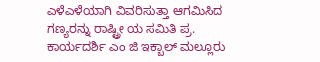ಎಳೆಎಳೆಯಾಗಿ ವಿವರಿಸುತ್ತಾ ಆಗಮಿಸಿದ ಗಣ್ಯರನ್ನು ರಾಷ್ಟ್ರೀ ಯ ಸಮಿತಿ ಪ್ರ. ಕಾರ್ಯದರ್ಶಿ ಎಂ ಜಿ ಇಕ್ಬಾಲ್ ಮಲ್ಲೂರು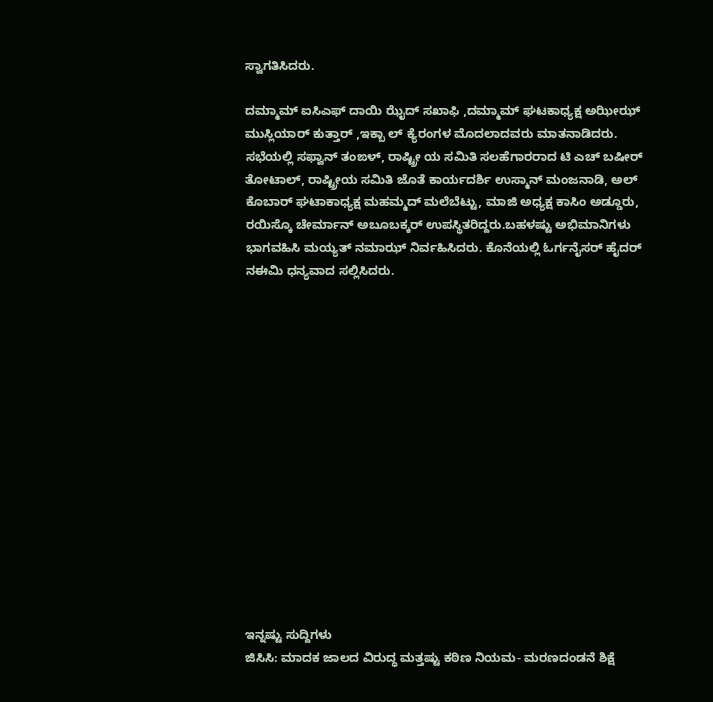ಸ್ವಾಗತಿಸಿದರು.

ದಮ್ಮಾಮ್ ಐಸಿಎಫ್ ದಾಯಿ ಝೈದ್ ಸಖಾಫಿ ,ದಮ್ಮಾಮ್ ಘಟಕಾಧ್ಯಕ್ಷ ಅಝೀಝ್ ಮುಸ್ಲಿಯಾರ್ ಕುತ್ತಾರ್ ,ಇಕ್ಬಾ ಲ್ ಕ್ಯೆರಂಗಳ ಮೊದಲಾದವರು ಮಾತನಾಡಿದರು.
ಸಭೆಯಲ್ಲಿ ಸಫ್ವಾನ್ ತಂಙಳ್, ರಾಷ್ಟ್ರೀ ಯ ಸಮಿತಿ ಸಲಹೆಗಾರರಾದ ಟಿ ಎಚ್ ಬಷೀರ್ ತೋಟಾಲ್, ರಾಷ್ಟ್ರೀಯ ಸಮಿತಿ ಜೊತೆ ಕಾರ್ಯದರ್ಶಿ ಉಸ್ಮಾನ್ ಮಂಜನಾಡಿ, ಅಲ್ ಕೊಬಾರ್ ಘಟಾಕಾಧ್ಯಕ್ಷ ಮಹಮ್ಮದ್ ಮಲೆಬೆಟ್ಟು, ಮಾಜಿ ಅಧ್ಯಕ್ಷ ಕಾಸಿಂ ಅಡ್ಡೂರು, ರಯಿಸ್ಕೊ ಚೇರ್ಮಾನ್ ಅಬೂಬಕ್ಕರ್ ಉಪಸ್ಥಿತರಿದ್ದರು.ಬಹಳಷ್ಟು ಅಭಿಮಾನಿಗಳು ಭಾಗವಹಿಸಿ ಮಯ್ಯತ್ ನಮಾಝ್ ನಿರ್ವಹಿಸಿದರು. ಕೊನೆಯಲ್ಲಿ ಓರ್ಗನೈಸರ್ ಹೈದರ್ ನಈಮಿ ಧನ್ಯವಾದ ಸಲ್ಲಿಸಿದರು.















ಇನ್ನಷ್ಟು ಸುದ್ದಿಗಳು
ಜಿಸಿಸಿ: ಮಾದಕ ಜಾಲದ ವಿರುದ್ಧ ಮತ್ತಷ್ಟು ಕಠಿಣ ನಿಯಮ- ಮರಣದಂಡನೆ ಶಿಕ್ಷೆ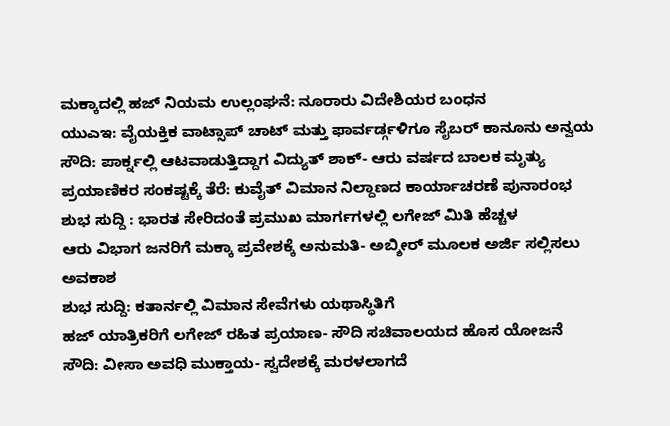ಮಕ್ಕಾದಲ್ಲಿ ಹಜ್ ನಿಯಮ ಉಲ್ಲಂಘನೆ: ನೂರಾರು ವಿದೇಶಿಯರ ಬಂಧನ
ಯುಎಇ: ವೈಯಕ್ತಿಕ ವಾಟ್ಸಾಪ್ ಚಾಟ್ ಮತ್ತು ಫಾರ್ವರ್ಡ್ಗಳಿಗೂ ಸೈಬರ್ ಕಾನೂನು ಅನ್ವಯ
ಸೌದಿ: ಪಾರ್ಕ್ನಲ್ಲಿ ಆಟವಾಡುತ್ತಿದ್ದಾಗ ವಿದ್ಯುತ್ ಶಾಕ್- ಆರು ವರ್ಷದ ಬಾಲಕ ಮೃತ್ಯು
ಪ್ರಯಾಣಿಕರ ಸಂಕಷ್ಟಕ್ಕೆ ತೆರೆ: ಕುವೈತ್ ವಿಮಾನ ನಿಲ್ದಾಣದ ಕಾರ್ಯಾಚರಣೆ ಪುನಾರಂಭ
ಶುಭ ಸುದ್ದಿ : ಭಾರತ ಸೇರಿದಂತೆ ಪ್ರಮುಖ ಮಾರ್ಗಗಳಲ್ಲಿ ಲಗೇಜ್ ಮಿತಿ ಹೆಚ್ಚಳ
ಆರು ವಿಭಾಗ ಜನರಿಗೆ ಮಕ್ಕಾ ಪ್ರವೇಶಕ್ಕೆ ಅನುಮತಿ- ಅಬ್ಶೀರ್ ಮೂಲಕ ಅರ್ಜಿ ಸಲ್ಲಿಸಲು ಅವಕಾಶ
ಶುಭ ಸುದ್ದಿ: ಕತಾರ್ನಲ್ಲಿ ವಿಮಾನ ಸೇವೆಗಳು ಯಥಾಸ್ಥಿತಿಗೆ
ಹಜ್ ಯಾತ್ರಿಕರಿಗೆ ಲಗೇಜ್ ರಹಿತ ಪ್ರಯಾಣ- ಸೌದಿ ಸಚಿವಾಲಯದ ಹೊಸ ಯೋಜನೆ
ಸೌದಿ: ವೀಸಾ ಅವಧಿ ಮುಕ್ತಾಯ- ಸ್ವದೇಶಕ್ಕೆ ಮರಳಲಾಗದೆ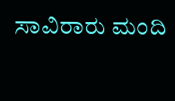ಸಾವಿರಾರು ಮಂದಿ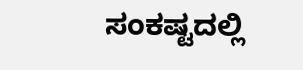ಸಂಕಷ್ಟದಲ್ಲಿ